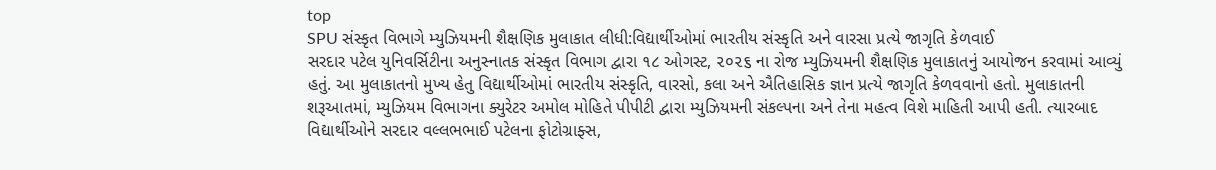top
SPU સંસ્કૃત વિભાગે મ્યુઝિયમની શૈક્ષણિક મુલાકાત લીધી:વિદ્યાર્થીઓમાં ભારતીય સંસ્કૃતિ અને વારસા પ્રત્યે જાગૃતિ કેળવાઈ
સરદાર પટેલ યુનિવર્સિટીના અનુસ્નાતક સંસ્કૃત વિભાગ દ્વારા ૧૮ ઓગસ્ટ, ૨૦૨૬ ના રોજ મ્યુઝિયમની શૈક્ષણિક મુલાકાતનું આયોજન કરવામાં આવ્યું હતું. આ મુલાકાતનો મુખ્ય હેતુ વિદ્યાર્થીઓમાં ભારતીય સંસ્કૃતિ, વારસો, કલા અને ઐતિહાસિક જ્ઞાન પ્રત્યે જાગૃતિ કેળવવાનો હતો. મુલાકાતની શરૂઆતમાં, મ્યુઝિયમ વિભાગના ક્યુરેટર અમોલ મોહિતે પીપીટી દ્વારા મ્યુઝિયમની સંકલ્પના અને તેના મહત્વ વિશે માહિતી આપી હતી. ત્યારબાદ વિદ્યાર્થીઓને સરદાર વલ્લભભાઈ પટેલના ફોટોગ્રાફ્સ,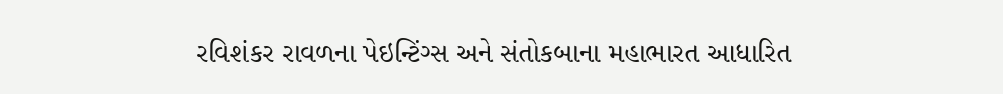રવિશંકર રાવળના પેઇન્ટિંગ્સ અને સંતોકબાના મહાભારત આધારિત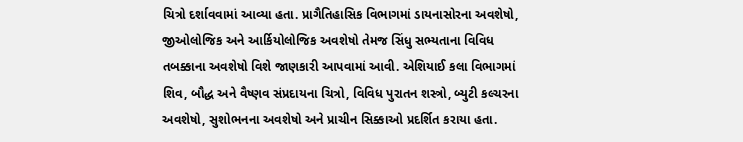ચિત્રો દર્શાવવામાં આવ્યા હતા. પ્રાગૈતિહાસિક વિભાગમાં ડાયનાસોરના અવશેષો, જીઓલોજિક અને આર્કિયોલોજિક અવશેષો તેમજ સિંધુ સભ્યતાના વિવિધ તબક્કાના અવશેષો વિશે જાણકારી આપવામાં આવી. એશિયાઈ કલા વિભાગમાં શિવ, બૌદ્ધ અને વૈષ્ણવ સંપ્રદાયના ચિત્રો, વિવિધ પુરાતન શસ્ત્રો, બ્યુટી કલ્ચરના અવશેષો, સુશોભનના અવશેષો અને પ્રાચીન સિક્કાઓ પ્રદર્શિત કરાયા હતા.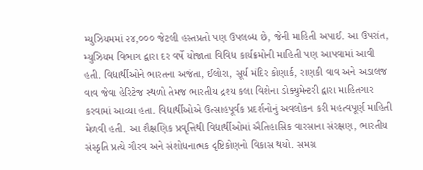મ્યુઝિયમમાં ૨૪,૦૦૦ જેટલી હસ્તપ્રતો પણ ઉપલબ્ધ છે, જેની માહિતી અપાઈ. આ ઉપરાંત, મ્યુઝિયમ વિભાગ દ્વારા દર વર્ષે યોજાતા વિવિધ કાર્યક્રમોની માહિતી પણ આપવામાં આવી હતી. વિદ્યાર્થીઓને ભારતના અજંતા, ઈલોરા, સૂર્ય મંદિર કોણાર્ક, રાણકી વાવ અને અડાલજ વાવ જેવા હેરિટેજ સ્થળો તેમજ ભારતીય દ્રશ્ય કલા વિશેના ડોક્યુમેન્ટરી દ્વારા માહિતગાર કરવામાં આવ્યા હતા. વિદ્યાર્થીઓએ ઉત્સાહપૂર્વક પ્રદર્શનોનું અવલોકન કરી મહત્વપૂર્ણ માહિતી મેળવી હતી. આ શૈક્ષણિક પ્રવૃત્તિથી વિદ્યાર્થીઓમાં ઐતિહાસિક વારસાના સંરક્ષણ, ભારતીય સંસ્કૃતિ પ્રત્યે ગૌરવ અને સંશોધનાત્મક દૃષ્ટિકોણનો વિકાસ થયો. સમગ્ર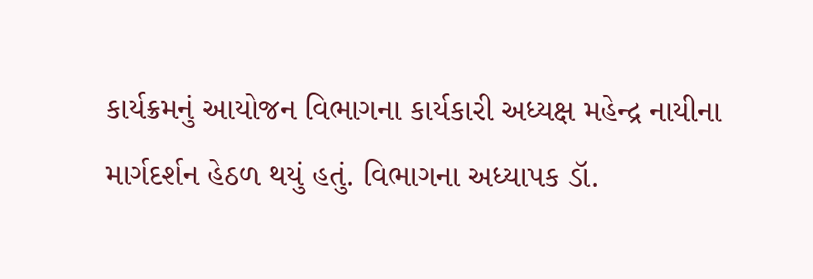કાર્યક્રમનું આયોજન વિભાગના કાર્યકારી અધ્યક્ષ મહેન્દ્ર નાયીના માર્ગદર્શન હેઠળ થયું હતું. વિભાગના અધ્યાપક ડૉ.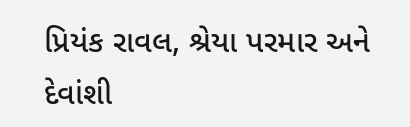પ્રિયંક રાવલ, શ્રેયા પરમાર અને દેવાંશી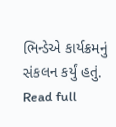ભિન્ડેએ કાર્યક્રમનું સંકલન કર્યું હતું.
Read full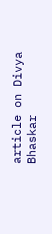article on Divya Bhaskar